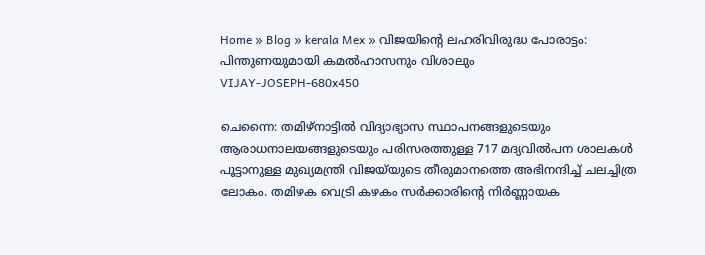Home » Blog » kerala Mex » വിജയിന്റെ ലഹരിവിരുദ്ധ പോരാട്ടം: പിന്തുണയുമായി കമൽഹാസനും വിശാലും
VIJAY-JOSEPH-680x450

ചെന്നൈ: തമിഴ്‌നാട്ടിൽ വിദ്യാഭ്യാസ സ്ഥാപനങ്ങളുടെയും ആരാധനാലയങ്ങളുടെയും പരിസരത്തുള്ള 717 മദ്യവിൽപന ശാലകൾ പൂട്ടാനുള്ള മുഖ്യമന്ത്രി വിജയ്‌യുടെ തീരുമാനത്തെ അഭിനന്ദിച്ച് ചലച്ചിത്ര ലോകം. തമിഴക വെട്രി കഴകം സർക്കാരിന്റെ നിർണ്ണായക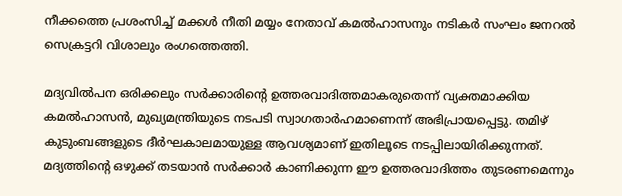നീക്കത്തെ പ്രശംസിച്ച് മക്കൾ നീതി മയ്യം നേതാവ് കമൽഹാസനും നടികർ സംഘം ജനറൽ സെക്രട്ടറി വിശാലും രംഗത്തെത്തി.

മദ്യവിൽപന ഒരിക്കലും സർക്കാരിന്റെ ഉത്തരവാദിത്തമാകരുതെന്ന് വ്യക്തമാക്കിയ കമൽഹാസൻ, മുഖ്യമന്ത്രിയുടെ നടപടി സ്വാഗതാർഹമാണെന്ന് അഭിപ്രായപ്പെട്ടു. തമിഴ് കുടുംബങ്ങളുടെ ദീർഘകാലമായുള്ള ആവശ്യമാണ് ഇതിലൂടെ നടപ്പിലായിരിക്കുന്നത്. മദ്യത്തിന്റെ ഒഴുക്ക് തടയാൻ സർക്കാർ കാണിക്കുന്ന ഈ ഉത്തരവാദിത്തം തുടരണമെന്നും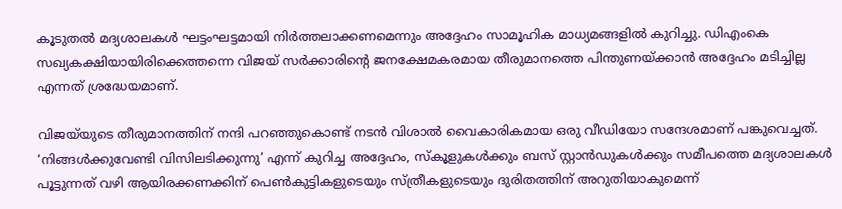കൂടുതൽ മദ്യശാലകൾ ഘട്ടംഘട്ടമായി നിർത്തലാക്കണമെന്നും അദ്ദേഹം സാമൂഹിക മാധ്യമങ്ങളിൽ കുറിച്ചു. ഡിഎംകെ സഖ്യകക്ഷിയായിരിക്കെത്തന്നെ വിജയ് സർക്കാരിന്റെ ജനക്ഷേമകരമായ തീരുമാനത്തെ പിന്തുണയ്ക്കാൻ അദ്ദേഹം മടിച്ചില്ല എന്നത് ശ്രദ്ധേയമാണ്.

വിജയ്‌യുടെ തീരുമാനത്തിന് നന്ദി പറഞ്ഞുകൊണ്ട് നടൻ വിശാൽ വൈകാരികമായ ഒരു വീഡിയോ സന്ദേശമാണ് പങ്കുവെച്ചത്. ‘നിങ്ങൾക്കുവേണ്ടി വിസിലടിക്കുന്നു’ എന്ന് കുറിച്ച അദ്ദേഹം, സ്കൂളുകൾക്കും ബസ് സ്റ്റാൻഡുകൾക്കും സമീപത്തെ മദ്യശാലകൾ പൂട്ടുന്നത് വഴി ആയിരക്കണക്കിന് പെൺകുട്ടികളുടെയും സ്ത്രീകളുടെയും ദുരിതത്തിന് അറുതിയാകുമെന്ന്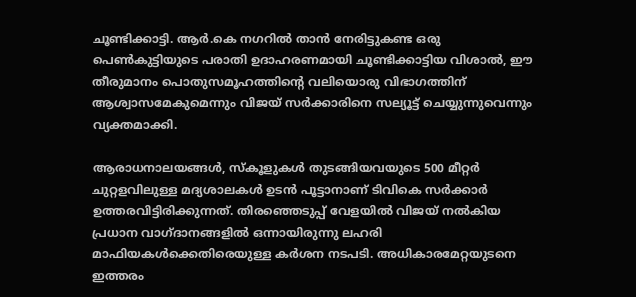ചൂണ്ടിക്കാട്ടി. ആർ.കെ നഗറിൽ താൻ നേരിട്ടുകണ്ട ഒരു പെൺകുട്ടിയുടെ പരാതി ഉദാഹരണമായി ചൂണ്ടിക്കാട്ടിയ വിശാൽ, ഈ തീരുമാനം പൊതുസമൂഹത്തിന്റെ വലിയൊരു വിഭാഗത്തിന് ആശ്വാസമേകുമെന്നും വിജയ് സർക്കാരിനെ സല്യൂട്ട് ചെയ്യുന്നുവെന്നും വ്യക്തമാക്കി.

ആരാധനാലയങ്ങൾ, സ്കൂളുകൾ തുടങ്ങിയവയുടെ 500 മീറ്റർ ചുറ്റളവിലുള്ള മദ്യശാലകൾ ഉടൻ പൂട്ടാനാണ് ടിവികെ സർക്കാർ ഉത്തരവിട്ടിരിക്കുന്നത്. തിരഞ്ഞെടുപ്പ് വേളയിൽ വിജയ് നൽകിയ പ്രധാന വാഗ്ദാനങ്ങളിൽ ഒന്നായിരുന്നു ലഹരി മാഫിയകൾക്കെതിരെയുള്ള കർശന നടപടി. അധികാരമേറ്റയുടനെ ഇത്തരം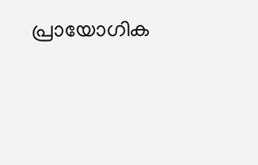പ്രായോഗിക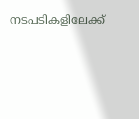നടപടികളിലേക്ക്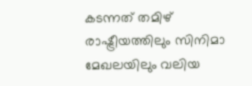കടന്നത് തമിഴ് രാഷ്ട്രീയത്തിലും സിനിമാ മേഖലയിലും വലിയ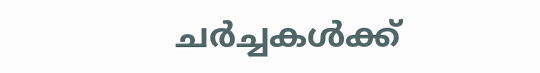ചർച്ചകൾക്ക്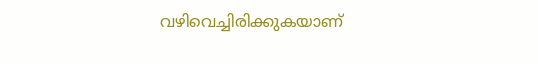വഴിവെച്ചിരിക്കുകയാണ്